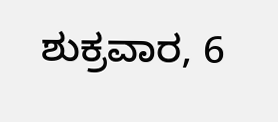ಶುಕ್ರವಾರ, 6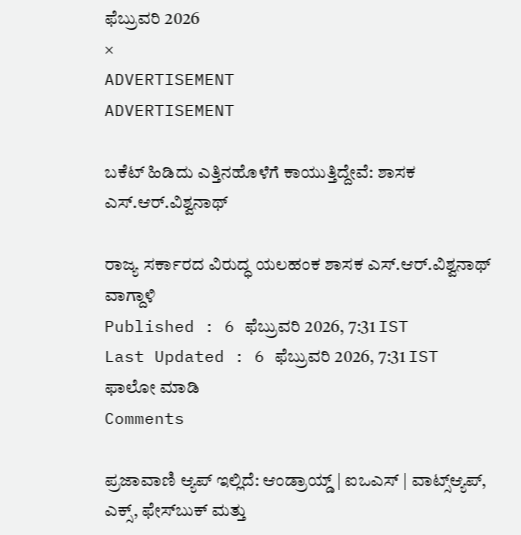ಫೆಬ್ರುವರಿ 2026
×
ADVERTISEMENT
ADVERTISEMENT

ಬಕೆಟ್ ಹಿಡಿದು ಎತ್ತಿನಹೊಳೆಗೆ ಕಾಯುತ್ತಿದ್ದೇವೆ: ಶಾಸಕ ಎಸ್‌.ಆರ್.ವಿಶ್ವನಾಥ್

ರಾಜ್ಯ ಸರ್ಕಾರದ ವಿರುದ್ಧ ಯಲಹಂಕ ಶಾಸಕ ಎಸ್‌.ಆರ್.ವಿಶ್ವನಾಥ್ ವಾಗ್ದಾಳಿ
Published : 6 ಫೆಬ್ರುವರಿ 2026, 7:31 IST
Last Updated : 6 ಫೆಬ್ರುವರಿ 2026, 7:31 IST
ಫಾಲೋ ಮಾಡಿ
Comments

ಪ್ರಜಾವಾಣಿ ಆ್ಯಪ್ ಇಲ್ಲಿದೆ: ಆಂಡ್ರಾಯ್ಡ್ | ಐಒಎಸ್ | ವಾಟ್ಸ್ಆ್ಯಪ್, ಎಕ್ಸ್, ಫೇಸ್‌ಬುಕ್ ಮತ್ತು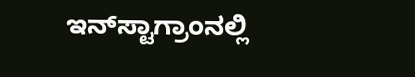ಇನ್‌ಸ್ಟಾಗ್ರಾಂನಲ್ಲಿ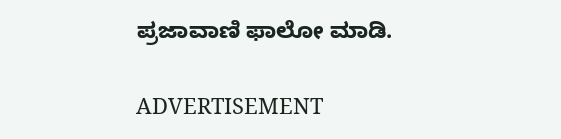ಪ್ರಜಾವಾಣಿ ಫಾಲೋ ಮಾಡಿ.

ADVERTISEMENT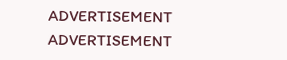ADVERTISEMENT
ADVERTISEMENT